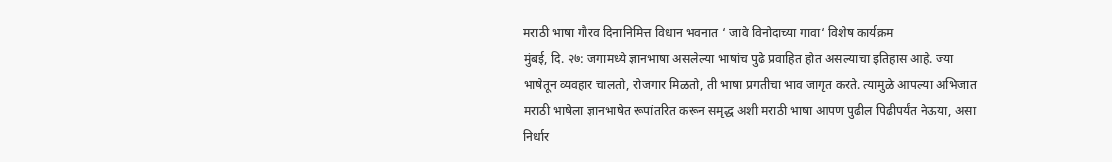मराठी भाषा गौरव दिनानिमित्त विधान भवनात ‘ जावे विनोदाच्या गावा‘ विशेष कार्यक्रम
मुंबई, दि. २७: जगामध्ये ज्ञानभाषा असलेल्या भाषांच पुढे प्रवाहित होत असल्याचा इतिहास आहे. ज्या भाषेतून व्यवहार चालतो, रोजगार मिळतो, ती भाषा प्रगतीचा भाव जागृत करते. त्यामुळे आपल्या अभिजात मराठी भाषेला ज्ञानभाषेत रूपांतरित करून समृद्ध अशी मराठी भाषा आपण पुढील पिढीपर्यंत नेऊया, असा निर्धार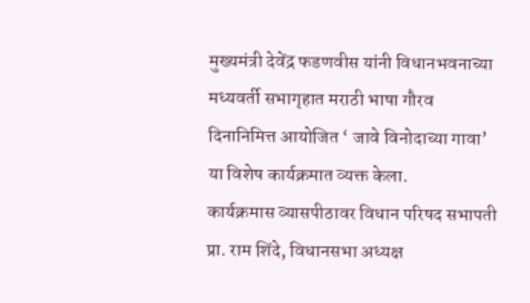मुख्यमंत्री देवेंद्र फडणवीस यांनी विधानभवनाच्या मध्यवर्ती सभागृहात मराठी भाषा गौरव दिनानिमित्त आयोजित ‘ जावे विनोदाच्या गावा’ या विशेष कार्यक्रमात व्यक्त केला.
कार्यक्रमास व्यासपीठावर विधान परिषद सभापती प्रा. राम शिंदे, विधानसभा अध्यक्ष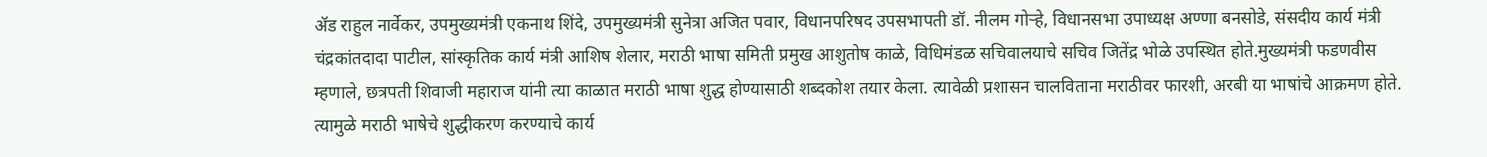ॲड राहुल नार्वेकर, उपमुख्यमंत्री एकनाथ शिंदे, उपमुख्यमंत्री सुनेत्रा अजित पवार, विधानपरिषद उपसभापती डॉ. नीलम गोऱ्हे, विधानसभा उपाध्यक्ष अण्णा बनसोडे, संसदीय कार्य मंत्री चंद्रकांतदादा पाटील, सांस्कृतिक कार्य मंत्री आशिष शेलार, मराठी भाषा समिती प्रमुख आशुतोष काळे, विधिमंडळ सचिवालयाचे सचिव जितेंद्र भोळे उपस्थित होते.मुख्यमंत्री फडणवीस म्हणाले, छत्रपती शिवाजी महाराज यांनी त्या काळात मराठी भाषा शुद्ध होण्यासाठी शब्दकोश तयार केला. त्यावेळी प्रशासन चालविताना मराठीवर फारशी, अरबी या भाषांचे आक्रमण होते. त्यामुळे मराठी भाषेचे शुद्धीकरण करण्याचे कार्य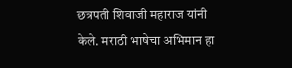छत्रपती शिवाजी महाराज यांनी केले. मराठी भाषेचा अभिमान हा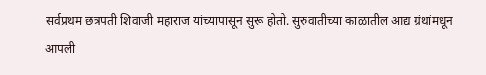सर्वप्रथम छत्रपती शिवाजी महाराज यांच्यापासून सुरू होतो. सुरुवातीच्या काळातील आद्य ग्रंथांमधून आपली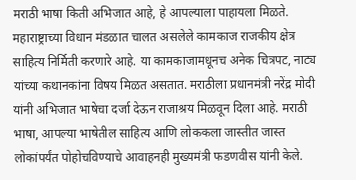मराठी भाषा किती अभिजात आहे, हे आपल्याला पाहायला मिळते.
महाराष्ट्राच्या विधान मंडळात चालत असलेले कामकाज राजकीय क्षेत्र साहित्य निर्मिती करणारे आहे. या कामकाजामधूनच अनेक चित्रपट, नाट्य यांच्या कथानकांना विषय मिळत असतात. मराठीला प्रधानमंत्री नरेंद्र मोदी यांनी अभिजात भाषेचा दर्जा देऊन राजाश्रय मिळवून दिला आहे. मराठी भाषा, आपल्या भाषेतील साहित्य आणि लोककला जास्तीत जास्त लोकांपर्यंत पोहोचविण्याचे आवाहनही मुख्यमंत्री फडणवीस यांनी केले.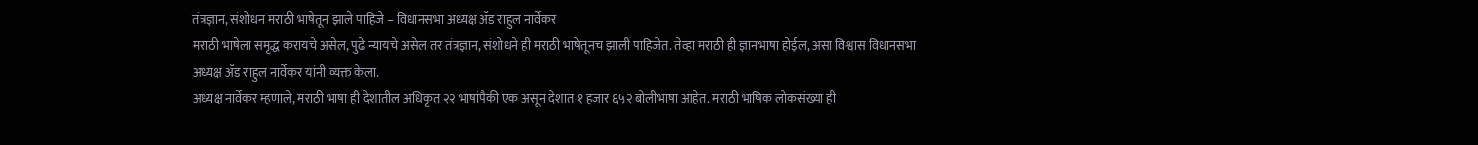तंत्रज्ञान, संशोधन मराठी भाषेतून झाले पाहिजे – विधानसभा अध्यक्ष ॲड राहुल नार्वेकर
मराठी भाषेला समृद्ध करायचे असेल, पुढे न्यायचे असेल तर तंत्रज्ञान, संशोधने ही मराठी भाषेतूनच झाली पाहिजेत. तेव्हा मराठी ही ज्ञानभाषा होईल, असा विश्वास विधानसभा अध्यक्ष ॲड राहुल नार्वेकर यांनी व्यक्त केला.
अध्यक्ष नार्वेकर म्हणाले, मराठी भाषा ही देशातील अधिकृत २२ भाषांपैकी एक असून देशात १ हजार ६५२ बोलीभाषा आहेत. मराठी भाषिक लोकसंख्या ही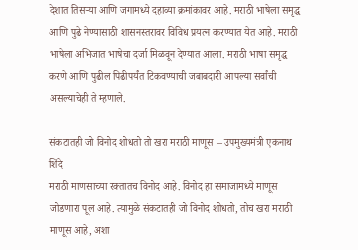देशात तिसऱ्या आणि जगामध्ये दहाव्या क्रमांकावर आहे. मराठी भाषेला समृद्ध आणि पुढे नेण्यासाठी शासनस्तरावर विविध प्रयत्न करण्यात येत आहे. मराठी भाषेला अभिजात भाषेचा दर्जा मिळवून देण्यात आला. मराठी भाषा समृद्ध करणे आणि पुढील पिढीपर्यंत टिकवण्याची जबाबदारी आपल्या सर्वांची असल्याचेही ते म्हणाले.

संकटातही जो विनोद शोधतो तो खरा मराठी माणूस – उपमुख्यमंत्री एकनाथ शिंदे
मराठी माणसाच्या रक्तातच विनोद आहे. विनोद हा समाजामध्ये माणूस जोडणारा पूल आहे. त्यामुळे संकटातही जो विनोद शोधतो, तोच खरा मराठी माणूस आहे, अशा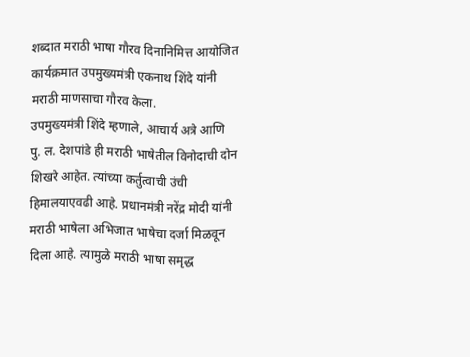शब्दात मराठी भाषा गौरव दिनानिमित्त आयोजित कार्यक्रमात उपमुख्यमंत्री एकनाथ शिंदे यांनी मराठी माणसाचा गौरव केला.
उपमुख्यमंत्री शिंदे म्हणाले, आचार्य अत्रे आणि पु. ल. देशपांडे ही मराठी भाषेतील विनोदाची दोन शिखरे आहेत. त्यांच्या कर्तुत्वाची उंची हिमालयाएवढी आहे. प्रधानमंत्री नरेंद्र मोदी यांनी मराठी भाषेला अभिजात भाषेचा दर्जा मिळवून दिला आहे. त्यामुळे मराठी भाषा समृद्ध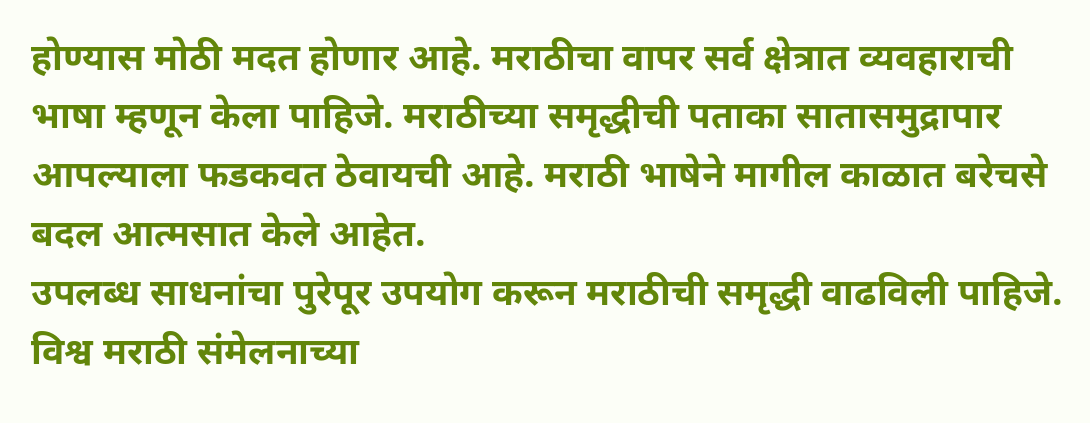होण्यास मोठी मदत होणार आहे. मराठीचा वापर सर्व क्षेत्रात व्यवहाराची भाषा म्हणून केला पाहिजे. मराठीच्या समृद्धीची पताका सातासमुद्रापार आपल्याला फडकवत ठेवायची आहे. मराठी भाषेने मागील काळात बरेचसे बदल आत्मसात केले आहेत.
उपलब्ध साधनांचा पुरेपूर उपयोग करून मराठीची समृद्धी वाढविली पाहिजे. विश्व मराठी संमेलनाच्या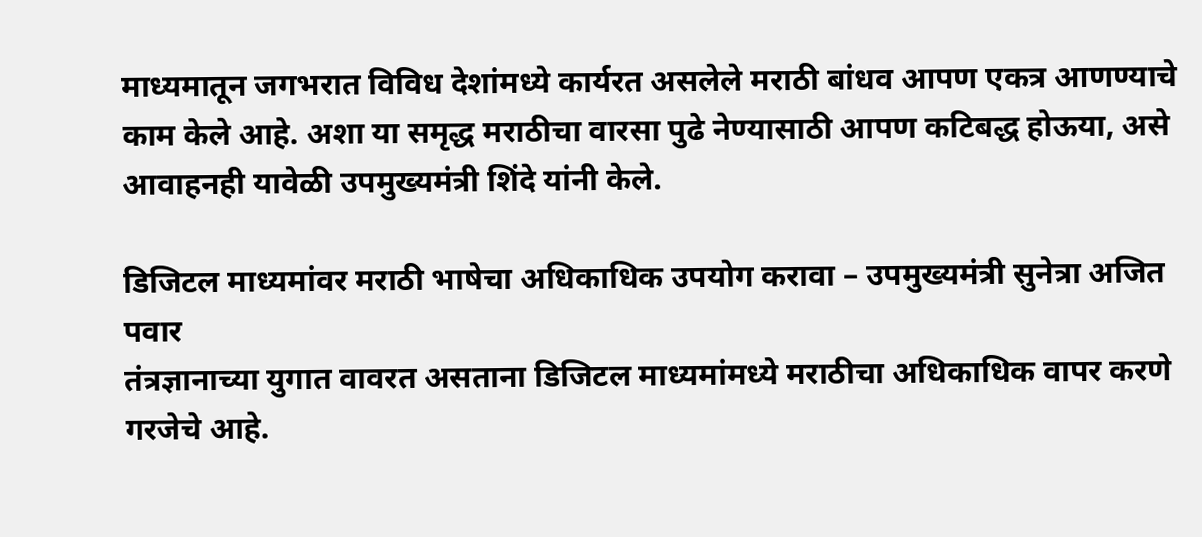माध्यमातून जगभरात विविध देशांमध्ये कार्यरत असलेले मराठी बांधव आपण एकत्र आणण्याचे काम केले आहे. अशा या समृद्ध मराठीचा वारसा पुढे नेण्यासाठी आपण कटिबद्ध होऊया, असे आवाहनही यावेळी उपमुख्यमंत्री शिंदे यांनी केले.

डिजिटल माध्यमांवर मराठी भाषेचा अधिकाधिक उपयोग करावा – उपमुख्यमंत्री सुनेत्रा अजित पवार
तंत्रज्ञानाच्या युगात वावरत असताना डिजिटल माध्यमांमध्ये मराठीचा अधिकाधिक वापर करणे गरजेचे आहे.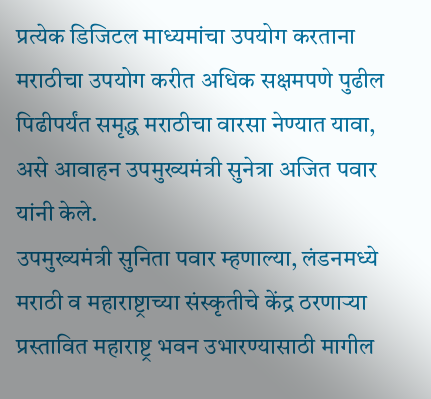प्रत्येक डिजिटल माध्यमांचा उपयोग करताना मराठीचा उपयोग करीत अधिक सक्षमपणे पुढील पिढीपर्यंत समृद्ध मराठीचा वारसा नेण्यात यावा, असे आवाहन उपमुख्यमंत्री सुनेत्रा अजित पवार यांनी केले.
उपमुख्यमंत्री सुनिता पवार म्हणाल्या, लंडनमध्ये मराठी व महाराष्ट्राच्या संस्कृतीचे केंद्र ठरणाऱ्या प्रस्तावित महाराष्ट्र भवन उभारण्यासाठी मागील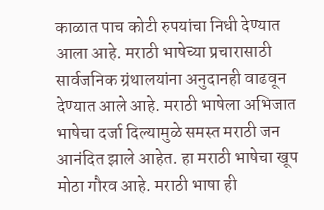काळात पाच कोटी रुपयांचा निधी देण्यात आला आहे. मराठी भाषेच्या प्रचारासाठी सार्वजनिक ग्रंथालयांना अनुदानही वाढवून देण्यात आले आहे. मराठी भाषेला अभिजात भाषेचा दर्जा दिल्यामुळे समस्त मराठी जन आनंदित झाले आहेत. हा मराठी भाषेचा खूप मोठा गौरव आहे. मराठी भाषा ही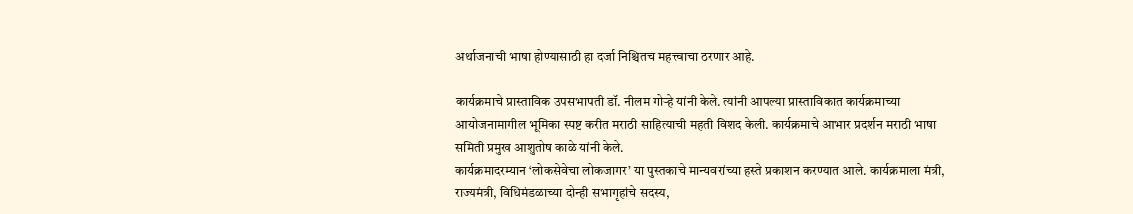अर्थाजनाची भाषा होण्यासाठी हा दर्जा निश्चितच महत्त्वाचा ठरणार आहे.

कार्यक्रमाचे प्रास्ताविक उपसभापती डॉ. नीलम गोऱ्हे यांनी केले. त्यांनी आपल्या प्रास्ताविकात कार्यक्रमाच्या आयोजनामागील भूमिका स्पष्ट करीत मराठी साहित्याची महती विशद केली. कार्यक्रमाचे आभार प्रदर्शन मराठी भाषा समिती प्रमुख आशुतोष काळे यांनी केले.
कार्यक्रमादरम्यान ‘लोकसेवेचा लोकजागर’ या पुस्तकाचे मान्यवरांच्या हस्ते प्रकाशन करण्यात आले. कार्यक्रमाला मंत्री, राज्यमंत्री, विधिमंडळाच्या दोन्ही सभागृहांचे सदस्य,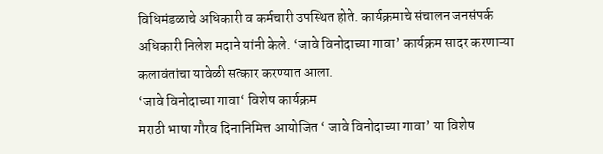विधिमंडळाचे अधिकारी व कर्मचारी उपस्थित होते. कार्यक्रमाचे संचालन जनसंपर्क अधिकारी निलेश मदाने यांनी केले. ‘जावे विनोदाच्या गावा’ कार्यक्रम सादर करणाऱ्या कलावंतांचा यावेळी सत्कार करण्यात आला.
‘जावे विनोदाच्या गावा‘ विशेष कार्यक्रम
मराठी भाषा गौरव दिनानिमित्त आयोजित ‘ जावे विनोदाच्या गावा’ या विशेष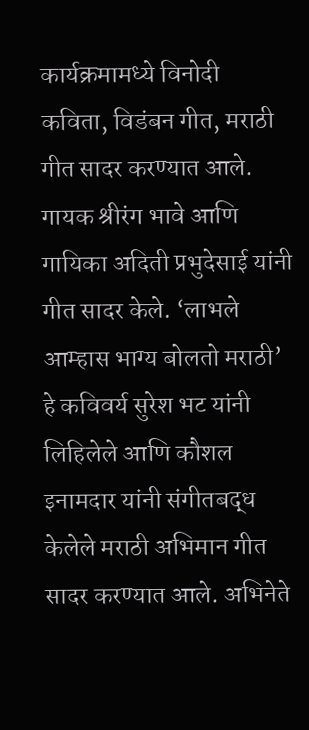कार्यक्रमामध्ये विनोदी कविता, विडंबन गीत, मराठी गीत सादर करण्यात आले. गायक श्रीरंग भावे आणि गायिका अदिती प्रभुदेसाई यांनी गीत सादर केले. ‘लाभले आम्हास भाग्य बोलतो मराठी’ हे कविवर्य सुरेश भट यांनी लिहिलेले आणि कौशल इनामदार यांनी संगीतबद्ध केलेले मराठी अभिमान गीत सादर करण्यात आले. अभिनेते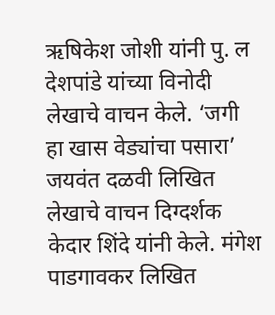ऋषिकेश जोशी यांनी पु. ल देशपांडे यांच्या विनोदी लेखाचे वाचन केले. ‘जगी हा खास वेड्यांचा पसारा’ जयवंत दळवी लिखित लेखाचे वाचन दिग्दर्शक केदार शिंदे यांनी केले. मंगेश पाडगावकर लिखित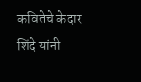कवितेचे केदार शिंदे यांनी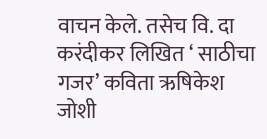वाचन केले. तसेच वि. दा करंदीकर लिखित ‘ साठीचा गजर’ कविता ऋषिकेश जोशी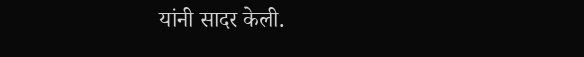यांनी सादर केली.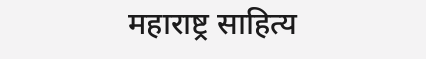महाराष्ट्र साहित्य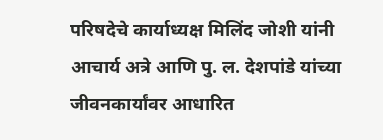परिषदेचे कार्याध्यक्ष मिलिंद जोशी यांनी आचार्य अत्रे आणि पु. ल. देशपांडे यांच्या जीवनकार्यांवर आधारित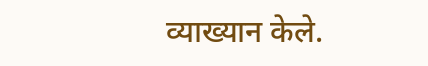व्याख्यान केले.